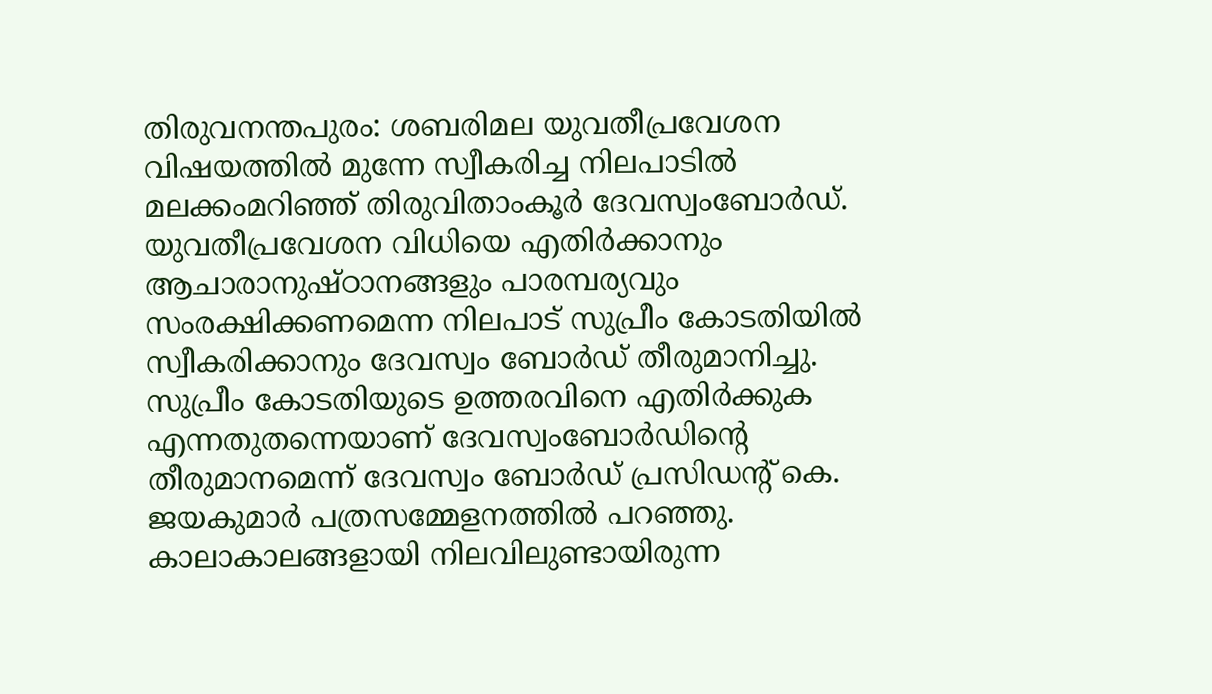തിരുവനന്തപുരം: ശബരിമല യുവതീപ്രവേശന വിഷയത്തിൽ മുന്നേ സ്വീകരിച്ച നിലപാടിൽ മലക്കംമറിഞ്ഞ് തിരുവിതാംകൂർ ദേവസ്വംബോർഡ്. യുവതീപ്രവേശന വിധിയെ എതിർക്കാനും ആചാരാനുഷ്ഠാനങ്ങളും പാരമ്പര്യവും സംരക്ഷിക്കണമെന്ന നിലപാട് സുപ്രീം കോടതിയിൽ സ്വീകരിക്കാനും ദേവസ്വം ബോർഡ് തീരുമാനിച്ചു.
സുപ്രീം കോടതിയുടെ ഉത്തരവിനെ എതിർക്കുക എന്നതുതന്നെയാണ് ദേവസ്വംബോർഡിന്റെ തീരുമാനമെന്ന് ദേവസ്വം ബോർഡ് പ്രസിഡന്റ് കെ. ജയകുമാർ പത്രസമ്മേളനത്തിൽ പറഞ്ഞു. കാലാകാലങ്ങളായി നിലവിലുണ്ടായിരുന്ന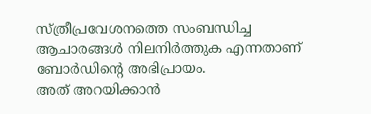സ്ത്രീപ്രവേശനത്തെ സംബന്ധിച്ച ആചാരങ്ങൾ നിലനിർത്തുക എന്നതാണ് ബോർഡിന്റെ അഭിപ്രായം.
അത് അറയിക്കാൻ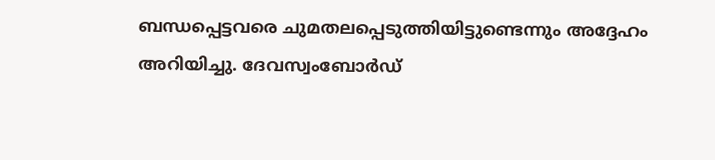ബന്ധപ്പെട്ടവരെ ചുമതലപ്പെടുത്തിയിട്ടുണ്ടെന്നും അദ്ദേഹം അറിയിച്ചു. ദേവസ്വംബോർഡ്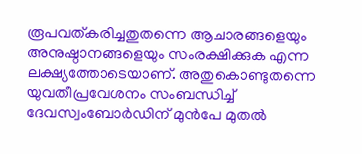രൂപവത്കരിച്ചതുതന്നെ ആചാരങ്ങളെയും അനുഷ്ഠാനങ്ങളെയും സംരക്ഷിക്കുക എന്ന ലക്ഷ്യത്തോടെയാണ്. അതുകൊണ്ടുതന്നെ യുവതീപ്രവേശനം സംബന്ധിച്ച് ദേവസ്വംബോർഡിന് മുൻപേ മുതൽ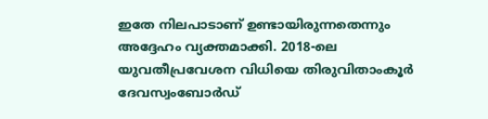ഇതേ നിലപാടാണ് ഉണ്ടായിരുന്നതെന്നും അദ്ദേഹം വ്യക്തമാക്കി. 2018-ലെ യുവതീപ്രവേശന വിധിയെ തിരുവിതാംകൂർ ദേവസ്വംബോർഡ്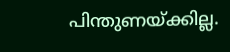പിന്തുണയ്ക്കില്ല.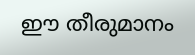ഈ തീരുമാനം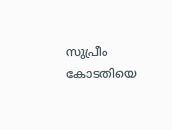സുപ്രീം കോടതിയെ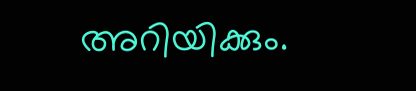അറിയിക്കും.